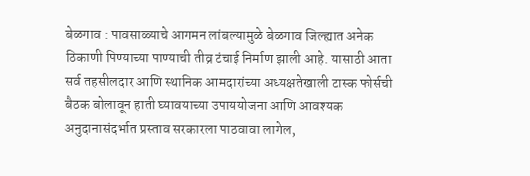बेळगाव : पावसाळ्याचे आगमन लांबल्यामुळे बेळगाव जिल्ह्यात अनेक ठिकाणी पिण्याच्या पाण्याची तीव्र टंचाई निर्माण झाली आहे. यासाठी आता सर्व तहसीलदार आणि स्थानिक आमदारांच्या अध्यक्षतेखाली टास्क फोर्सची बैठक बोलावून हाती घ्यावयाच्या उपाययोजना आणि आवश्यक अनुदानासंदर्भात प्रस्ताव सरकारला पाठवावा लागेल,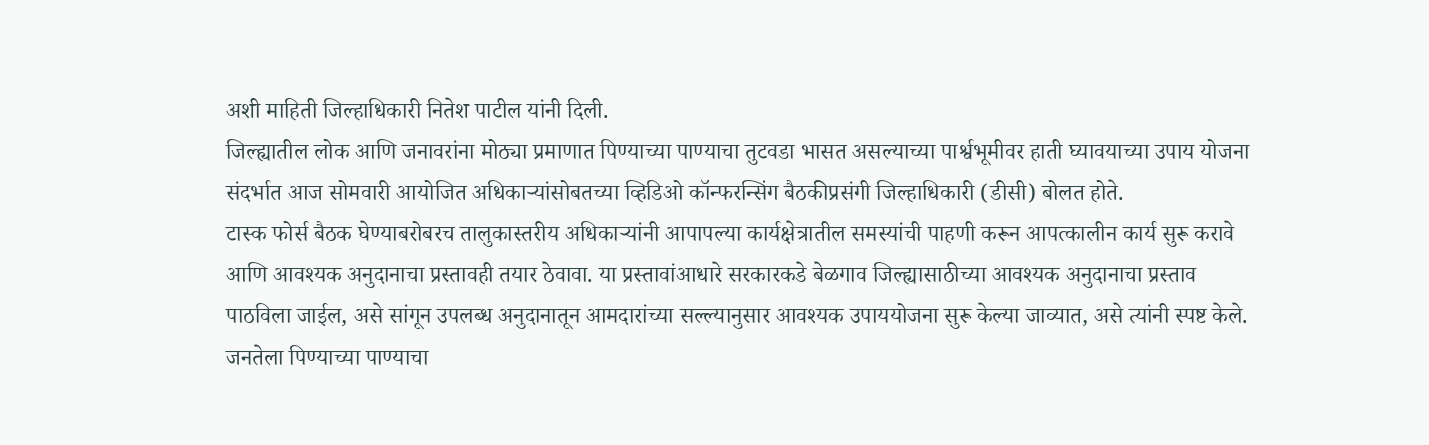अशी माहिती जिल्हाधिकारी नितेश पाटील यांनी दिली.
जिल्ह्यातील लोक आणि जनावरांना मोठ्या प्रमाणात पिण्याच्या पाण्याचा तुटवडा भासत असल्याच्या पार्श्वभूमीवर हाती घ्यावयाच्या उपाय योजना संदर्भात आज सोमवारी आयोजित अधिकाऱ्यांसोबतच्या व्हिडिओ कॉन्फरन्सिंग बैठकीप्रसंगी जिल्हाधिकारी (डीसी) बोलत होते.
टास्क फोर्स बैठक घेण्याबरोबरच तालुकास्तरीय अधिकाऱ्यांनी आपापल्या कार्यक्षेत्रातील समस्यांची पाहणी करून आपत्कालीन कार्य सुरू करावे आणि आवश्यक अनुदानाचा प्रस्तावही तयार ठेवावा. या प्रस्तावांआधारे सरकारकडे बेळगाव जिल्ह्यासाठीच्या आवश्यक अनुदानाचा प्रस्ताव पाठविला जाईल, असे सांगून उपलब्ध अनुदानातून आमदारांच्या सल्ल्यानुसार आवश्यक उपाययोजना सुरू केल्या जाव्यात, असे त्यांनी स्पष्ट केले.
जनतेला पिण्याच्या पाण्याचा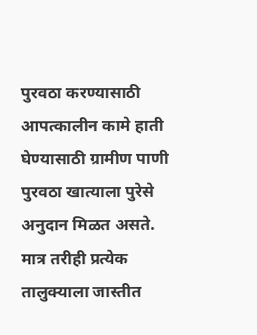पुरवठा करण्यासाठी आपत्कालीन कामे हाती घेण्यासाठी ग्रामीण पाणी पुरवठा खात्याला पुरेसे अनुदान मिळत असते. मात्र तरीही प्रत्येक तालुक्याला जास्तीत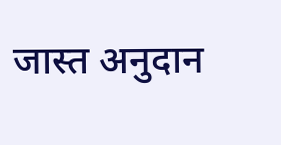जास्त अनुदान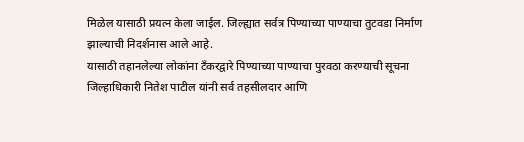मिळेल यासाठी प्रयत्न केला जाईल. जिल्ह्यात सर्वत्र पिण्याच्या पाण्याचा तुटवडा निर्माण झाल्याची निदर्शनास आले आहे.
यासाठी तहानलेल्या लोकांना टँकरद्वारे पिण्याच्या पाण्याचा पुरवठा करण्याची सूचना जिल्हाधिकारी नितेश पाटील यांनी सर्व तहसीलदार आणि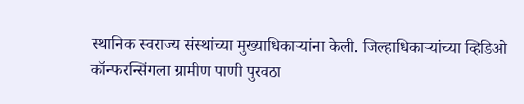स्थानिक स्वराज्य संस्थांच्या मुख्याधिकाऱ्यांना केली. जिल्हाधिकाऱ्यांच्या व्हिडिओ कॉन्फरन्सिंगला ग्रामीण पाणी पुरवठा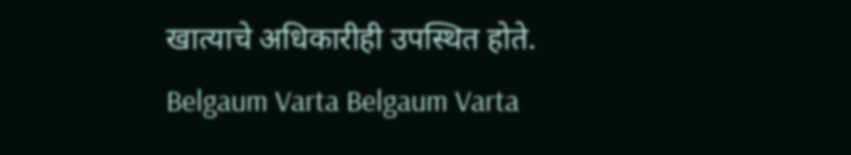खात्याचे अधिकारीही उपस्थित होते.
Belgaum Varta Belgaum Varta